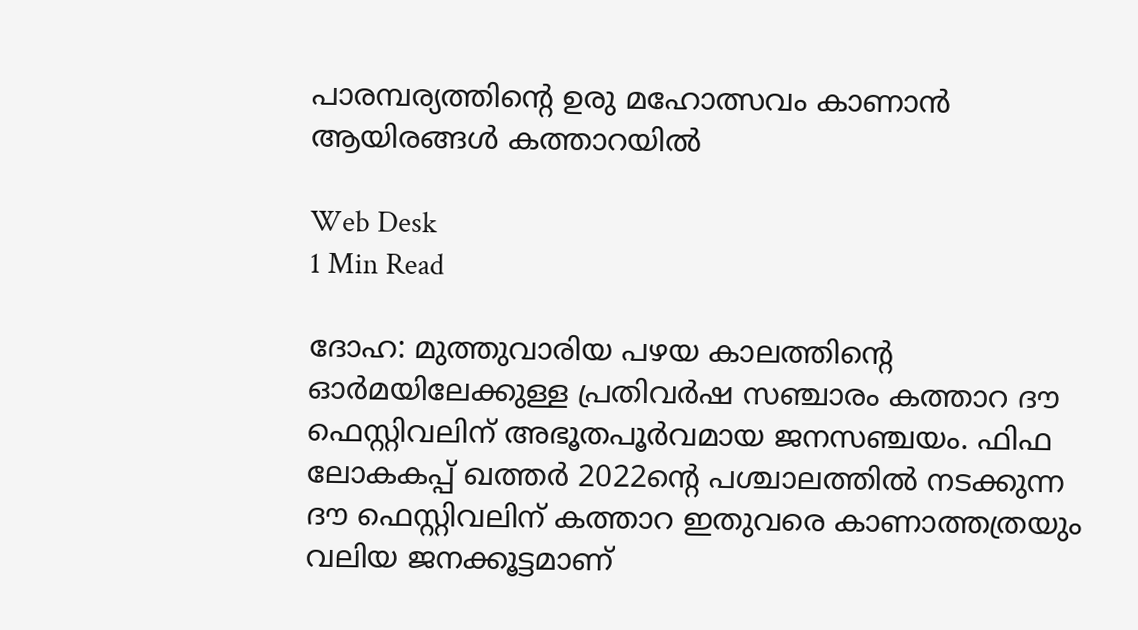പാരമ്പര്യത്തിന്റെ ഉരു മഹോത്സവം കാണാന്‍ ആയിരങ്ങള്‍ കത്താറയില്‍

Web Desk
1 Min Read

ദോഹ: മുത്തുവാരിയ പഴയ കാലത്തിന്റെ ഓര്‍മയിലേക്കുള്ള പ്രതിവര്‍ഷ സഞ്ചാരം കത്താറ ദൗ ഫെസ്റ്റിവലിന് അഭൂതപൂര്‍വമായ ജനസഞ്ചയം. ഫിഫ ലോകകപ്പ് ഖത്തര്‍ 2022ന്റെ പശ്ചാലത്തില്‍ നടക്കുന്ന ദൗ ഫെസ്റ്റിവലിന് കത്താറ ഇതുവരെ കാണാത്തത്രയും വലിയ ജനക്കൂട്ടമാണ്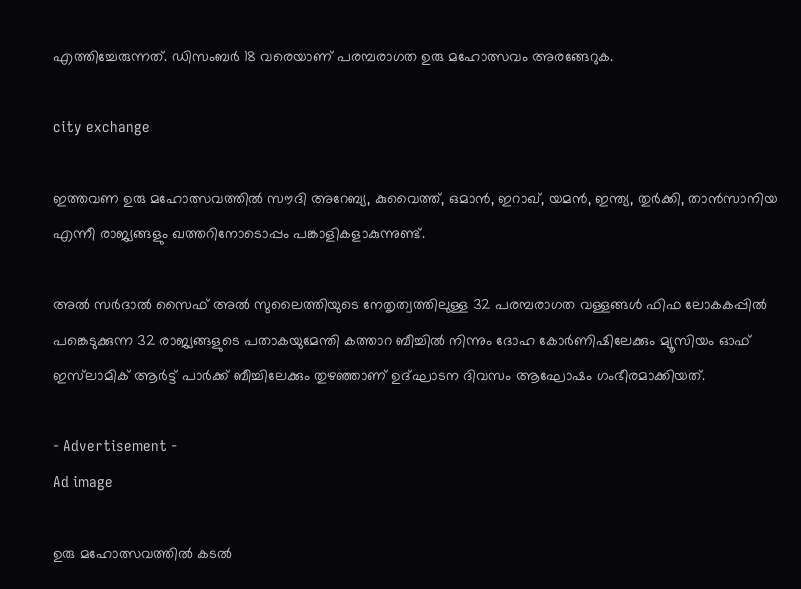എത്തിച്ചേരുന്നത്. ഡിസംബര്‍ 18 വരെയാണ് പരമ്പരാഗത ഉരു മഹോത്സവം അരങ്ങേറുക.

city exchange

ഇത്തവണ ഉരു മഹോത്സവത്തില്‍ സൗദി അറേബ്യ, കുവൈത്ത്, ഒമാന്‍, ഇറാഖ്, യമന്‍, ഇന്ത്യ, തുര്‍ക്കി, താന്‍സാനിയ എന്നീ രാജ്യങ്ങളും ഖത്തറിനോടൊപ്പം പങ്കാളികളാകുന്നുണ്ട്.

അല്‍ സര്‍ദാല്‍ സൈഫ് അല്‍ സുലൈത്തിയുടെ നേതൃത്വത്തിലുള്ള 32 പരമ്പരാഗത വള്ളങ്ങള്‍ ഫിഫ ലോകകപ്പില്‍ പങ്കെടുക്കുന്ന 32 രാജ്യങ്ങളുടെ പതാകയുമേന്തി കത്താറ ബീച്ചില്‍ നിന്നും ദോഹ കോര്‍ണിഷിലേക്കും മ്യൂസിയം ഓഫ് ഇസ്‌ലാമിക് ആര്‍ട്ട് പാര്‍ക്ക് ബീച്ചിലേക്കും തുഴഞ്ഞാണ് ഉദ്ഘാടന ദിവസം ആഘോഷം ഗംഭീരമാക്കിയത്.

- Advertisement -
Ad image

ഉരു മഹോത്സവത്തില്‍ കടല്‍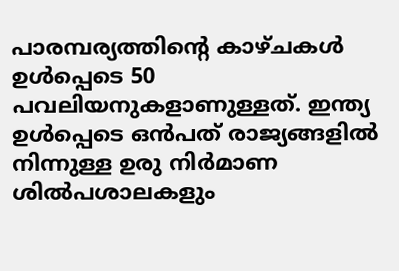പാരമ്പര്യത്തിന്റെ കാഴ്ചകള്‍ ഉള്‍പ്പെടെ 50 പവലിയനുകളാണുള്ളത്. ഇന്ത്യ ഉള്‍പ്പെടെ ഒന്‍പത് രാജ്യങ്ങളില്‍ നിന്നുള്ള ഉരു നിര്‍മാണ ശില്‍പശാലകളും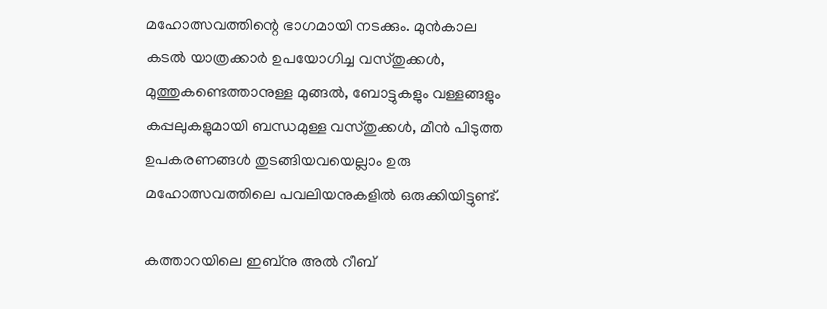മഹോത്സവത്തിന്റെ ഭാഗമായി നടക്കും. മുന്‍കാല കടല്‍ യാത്രക്കാര്‍ ഉപയോഗിച്ച വസ്തുക്കള്‍, മുത്തുകണ്ടെത്താനുള്ള മുങ്ങല്‍, ബോട്ടുകളും വള്ളങ്ങളും കപ്പലുകളുമായി ബന്ധമുള്ള വസ്തുക്കള്‍, മീന്‍ പിടുത്ത ഉപകരണങ്ങള്‍ തുടങ്ങിയവയെല്ലാം ഉരു മഹോത്സവത്തിലെ പവലിയനുകളില്‍ ഒരുക്കിയിട്ടുണ്ട്.

കത്താറയിലെ ഇബ്‌നു അല്‍ റീബ്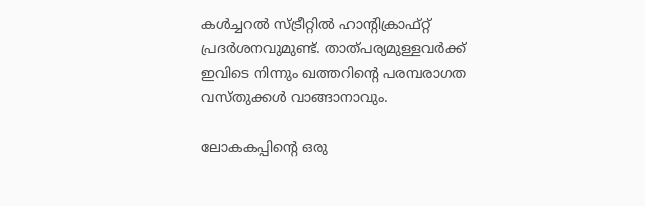കള്‍ച്ചറല്‍ സ്ട്രീറ്റില്‍ ഹാന്റിക്രാഫ്റ്റ് പ്രദര്‍ശനവുമുണ്ട്. താത്പര്യമുള്ളവര്‍ക്ക് ഇവിടെ നിന്നും ഖത്തറിന്റെ പരമ്പരാഗത വസ്തുക്കള്‍ വാങ്ങാനാവും.

ലോകകപ്പിന്റെ ഒരു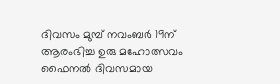ദിവസം മുമ്പ് നവംബര്‍ 19ന് ആരംഭിച്ച ഉരു മഹോത്സവം ഫൈനല്‍ ദിവസമായ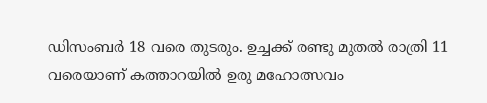ഡിസംബര്‍ 18 വരെ തുടരും. ഉച്ചക്ക് രണ്ടു മുതല്‍ രാത്രി 11 വരെയാണ് കത്താറയില്‍ ഉരു മഹോത്സവം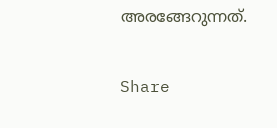അരങ്ങേറുന്നത്.

Share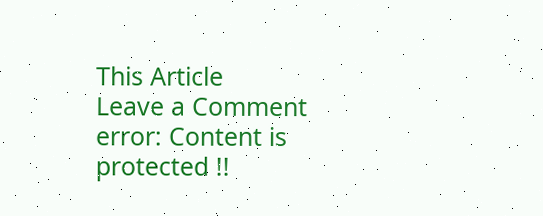This Article
Leave a Comment
error: Content is protected !!